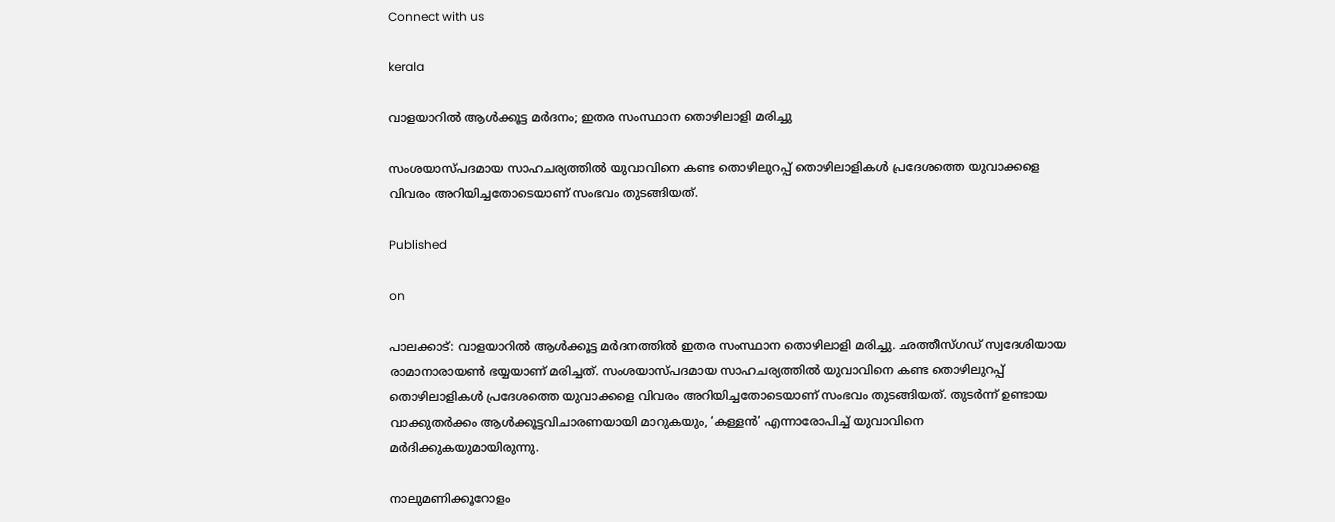Connect with us

kerala

വാളയാറില്‍ ആള്‍ക്കൂട്ട മര്‍ദനം; ഇതര സംസ്ഥാന തൊഴിലാളി മരിച്ചു

സംശയാസ്പദമായ സാഹചര്യത്തില്‍ യുവാവിനെ കണ്ട തൊഴിലുറപ്പ് തൊഴിലാളികള്‍ പ്രദേശത്തെ യുവാക്കളെ വിവരം അറിയിച്ചതോടെയാണ് സംഭവം തുടങ്ങിയത്.

Published

on

പാലക്കാട്: വാളയാറില്‍ ആള്‍ക്കൂട്ട മര്‍ദനത്തില്‍ ഇതര സംസ്ഥാന തൊഴിലാളി മരിച്ചു. ഛത്തീസ്ഗഡ് സ്വദേശിയായ രാമാനാരായണ്‍ ഭയ്യയാണ് മരിച്ചത്. സംശയാസ്പദമായ സാഹചര്യത്തില്‍ യുവാവിനെ കണ്ട തൊഴിലുറപ്പ് തൊഴിലാളികള്‍ പ്രദേശത്തെ യുവാക്കളെ വിവരം അറിയിച്ചതോടെയാണ് സംഭവം തുടങ്ങിയത്. തുടര്‍ന്ന് ഉണ്ടായ വാക്കുതര്‍ക്കം ആള്‍ക്കൂട്ടവിചാരണയായി മാറുകയും, ‘കള്ളന്‍’ എന്നാരോപിച്ച് യുവാവിനെ മര്‍ദിക്കുകയുമായിരുന്നു.

നാലുമണിക്കൂറോളം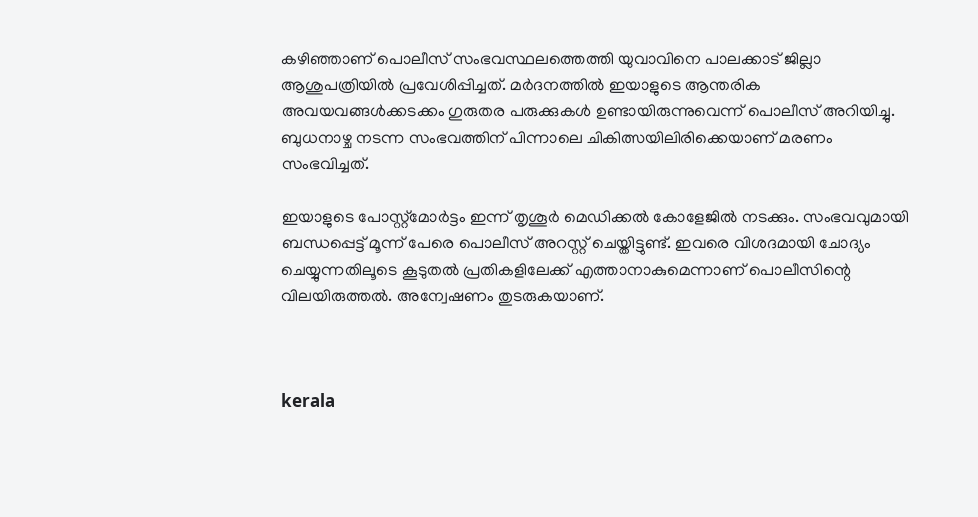കഴിഞ്ഞാണ് പൊലീസ് സംഭവസ്ഥലത്തെത്തി യുവാവിനെ പാലക്കാട് ജില്ലാ ആശുപത്രിയില്‍ പ്രവേശിപ്പിച്ചത്. മര്‍ദനത്തില്‍ ഇയാളുടെ ആന്തരിക അവയവങ്ങള്‍ക്കടക്കം ഗുരുതര പരുക്കുകള്‍ ഉണ്ടായിരുന്നുവെന്ന് പൊലീസ് അറിയിച്ചു. ബുധനാഴ്ച നടന്ന സംഭവത്തിന് പിന്നാലെ ചികിത്സയിലിരിക്കെയാണ് മരണം സംഭവിച്ചത്.

ഇയാളുടെ പോസ്റ്റ്മോര്‍ട്ടം ഇന്ന് തൃശൂര്‍ മെഡിക്കല്‍ കോളേജില്‍ നടക്കും. സംഭവവുമായി ബന്ധപ്പെട്ട് മൂന്ന് പേരെ പൊലീസ് അറസ്റ്റ് ചെയ്തിട്ടുണ്ട്. ഇവരെ വിശദമായി ചോദ്യം ചെയ്യുന്നതിലൂടെ കൂടുതല്‍ പ്രതികളിലേക്ക് എത്താനാകുമെന്നാണ് പൊലീസിന്റെ വിലയിരുത്തല്‍. അന്വേഷണം തുടരുകയാണ്.



kerala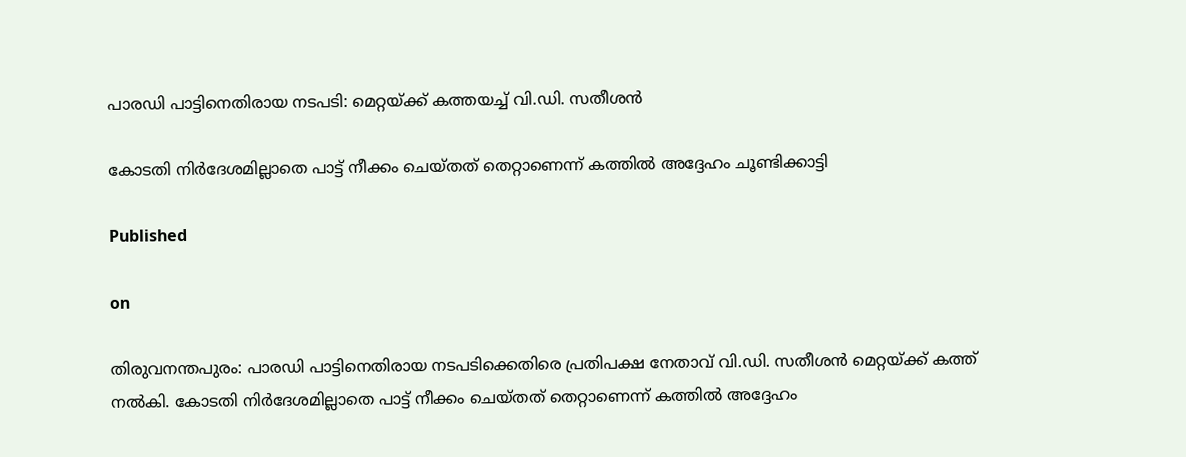പാരഡി പാട്ടിനെതിരായ നടപടി: മെറ്റയ്ക്ക് കത്തയച്ച് വി.ഡി. സതീശന്‍

കോടതി നിര്‍ദേശമില്ലാതെ പാട്ട് നീക്കം ചെയ്തത് തെറ്റാണെന്ന് കത്തില്‍ അദ്ദേഹം ചൂണ്ടിക്കാട്ടി

Published

on

തിരുവനന്തപുരം: പാരഡി പാട്ടിനെതിരായ നടപടിക്കെതിരെ പ്രതിപക്ഷ നേതാവ് വി.ഡി. സതീശന്‍ മെറ്റയ്ക്ക് കത്ത് നല്‍കി. കോടതി നിര്‍ദേശമില്ലാതെ പാട്ട് നീക്കം ചെയ്തത് തെറ്റാണെന്ന് കത്തില്‍ അദ്ദേഹം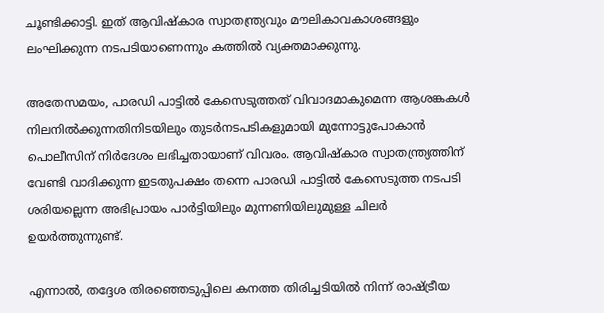ചൂണ്ടിക്കാട്ടി. ഇത് ആവിഷ്‌കാര സ്വാതന്ത്ര്യവും മൗലികാവകാശങ്ങളും ലംഘിക്കുന്ന നടപടിയാണെന്നും കത്തില്‍ വ്യക്തമാക്കുന്നു.

അതേസമയം, പാരഡി പാട്ടില്‍ കേസെടുത്തത് വിവാദമാകുമെന്ന ആശങ്കകള്‍ നിലനില്‍ക്കുന്നതിനിടയിലും തുടര്‍നടപടികളുമായി മുന്നോട്ടുപോകാന്‍ പൊലീസിന് നിര്‍ദേശം ലഭിച്ചതായാണ് വിവരം. ആവിഷ്‌കാര സ്വാതന്ത്ര്യത്തിന് വേണ്ടി വാദിക്കുന്ന ഇടതുപക്ഷം തന്നെ പാരഡി പാട്ടില്‍ കേസെടുത്ത നടപടി ശരിയല്ലെന്ന അഭിപ്രായം പാര്‍ട്ടിയിലും മുന്നണിയിലുമുള്ള ചിലര്‍ ഉയര്‍ത്തുന്നുണ്ട്.

എന്നാല്‍, തദ്ദേശ തിരഞ്ഞെടുപ്പിലെ കനത്ത തിരിച്ചടിയില്‍ നിന്ന് രാഷ്ട്രീയ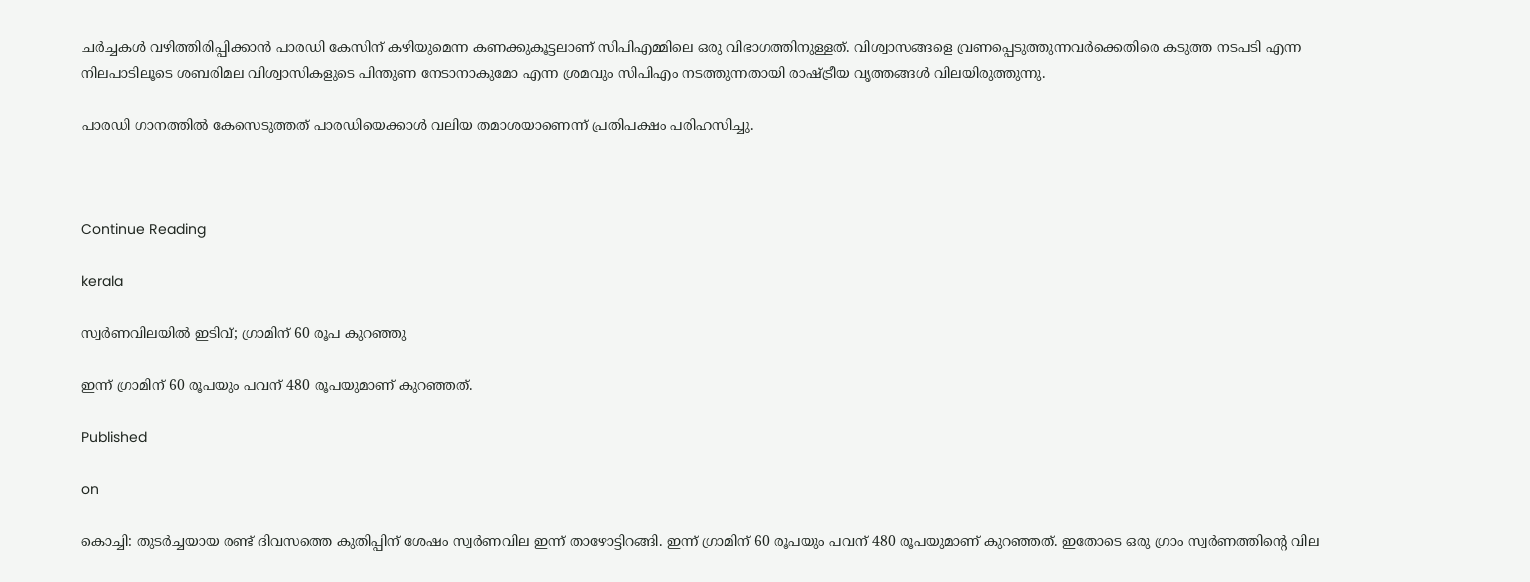ചര്‍ച്ചകള്‍ വഴിത്തിരിപ്പിക്കാന്‍ പാരഡി കേസിന് കഴിയുമെന്ന കണക്കുകൂട്ടലാണ് സിപിഎമ്മിലെ ഒരു വിഭാഗത്തിനുള്ളത്. വിശ്വാസങ്ങളെ വ്രണപ്പെടുത്തുന്നവര്‍ക്കെതിരെ കടുത്ത നടപടി എന്ന നിലപാടിലൂടെ ശബരിമല വിശ്വാസികളുടെ പിന്തുണ നേടാനാകുമോ എന്ന ശ്രമവും സിപിഎം നടത്തുന്നതായി രാഷ്ട്രീയ വൃത്തങ്ങള്‍ വിലയിരുത്തുന്നു.

പാരഡി ഗാനത്തില്‍ കേസെടുത്തത് പാരഡിയെക്കാള്‍ വലിയ തമാശയാണെന്ന് പ്രതിപക്ഷം പരിഹസിച്ചു.



Continue Reading

kerala

സ്വര്‍ണവിലയില്‍ ഇടിവ്; ഗ്രാമിന് 60 രൂപ കുറഞ്ഞു

ഇന്ന് ഗ്രാമിന് 60 രൂപയും പവന് 480 രൂപയുമാണ് കുറഞ്ഞത്.

Published

on

കൊച്ചി: തുടര്‍ച്ചയായ രണ്ട് ദിവസത്തെ കുതിപ്പിന് ശേഷം സ്വര്‍ണവില ഇന്ന് താഴോട്ടിറങ്ങി. ഇന്ന് ഗ്രാമിന് 60 രൂപയും പവന് 480 രൂപയുമാണ് കുറഞ്ഞത്. ഇതോടെ ഒരു ഗ്രാം സ്വര്‍ണത്തിന്റെ വില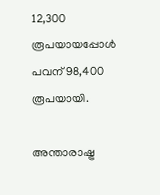12,300 രൂപയായപ്പോള്‍ പവന് 98,400 രൂപയായി.

അന്താരാഷ്ട്ര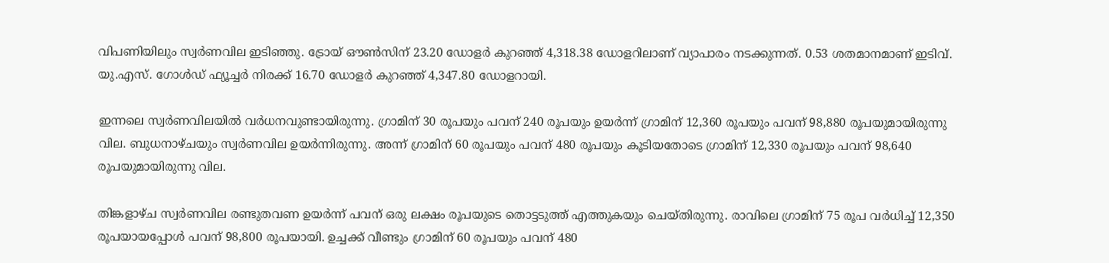വിപണിയിലും സ്വര്‍ണവില ഇടിഞ്ഞു. ട്രോയ് ഔണ്‍സിന് 23.20 ഡോളര്‍ കുറഞ്ഞ് 4,318.38 ഡോളറിലാണ് വ്യാപാരം നടക്കുന്നത്. 0.53 ശതമാനമാണ് ഇടിവ്. യു.എസ്. ഗോള്‍ഡ് ഫ്യൂച്ചര്‍ നിരക്ക് 16.70 ഡോളര്‍ കുറഞ്ഞ് 4,347.80 ഡോളറായി.

ഇന്നലെ സ്വര്‍ണവിലയില്‍ വര്‍ധനവുണ്ടായിരുന്നു. ഗ്രാമിന് 30 രൂപയും പവന് 240 രൂപയും ഉയര്‍ന്ന് ഗ്രാമിന് 12,360 രൂപയും പവന് 98,880 രൂപയുമായിരുന്നു വില. ബുധനാഴ്ചയും സ്വര്‍ണവില ഉയര്‍ന്നിരുന്നു. അന്ന് ഗ്രാമിന് 60 രൂപയും പവന് 480 രൂപയും കൂടിയതോടെ ഗ്രാമിന് 12,330 രൂപയും പവന് 98,640 രൂപയുമായിരുന്നു വില.

തിങ്കളാഴ്ച സ്വര്‍ണവില രണ്ടുതവണ ഉയര്‍ന്ന് പവന് ഒരു ലക്ഷം രൂപയുടെ തൊട്ടടുത്ത് എത്തുകയും ചെയ്തിരുന്നു. രാവിലെ ഗ്രാമിന് 75 രൂപ വര്‍ധിച്ച് 12,350 രൂപയായപ്പോള്‍ പവന് 98,800 രൂപയായി. ഉച്ചക്ക് വീണ്ടും ഗ്രാമിന് 60 രൂപയും പവന് 480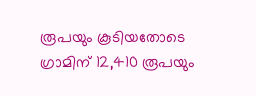രൂപയും കൂടിയതോടെ ഗ്രാമിന് 12,410 രൂപയും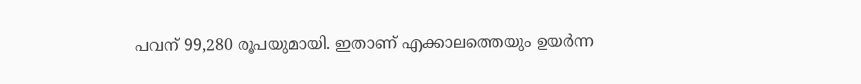പവന് 99,280 രൂപയുമായി. ഇതാണ് എക്കാലത്തെയും ഉയര്‍ന്ന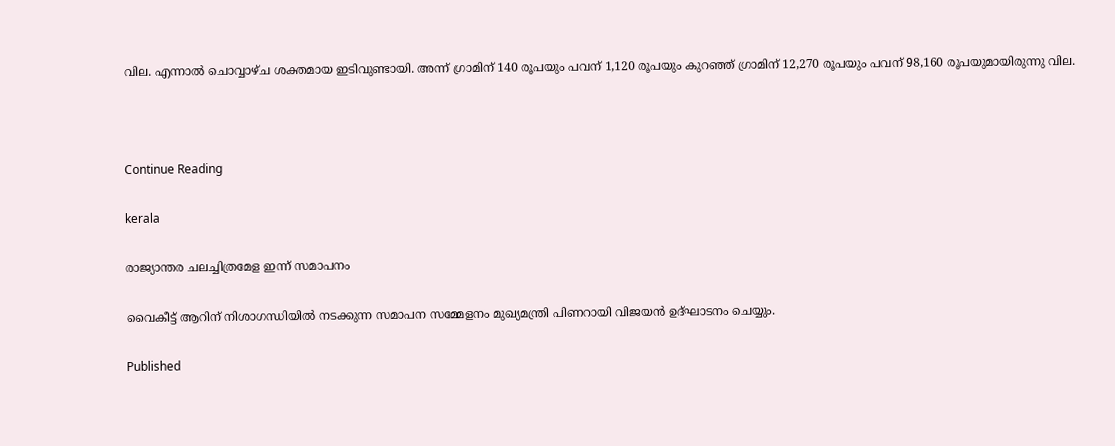വില. എന്നാല്‍ ചൊവ്വാഴ്ച ശക്തമായ ഇടിവുണ്ടായി. അന്ന് ഗ്രാമിന് 140 രൂപയും പവന് 1,120 രൂപയും കുറഞ്ഞ് ഗ്രാമിന് 12,270 രൂപയും പവന് 98,160 രൂപയുമായിരുന്നു വില.



Continue Reading

kerala

രാജ്യാന്തര ചലച്ചിത്രമേള ഇന്ന് സമാപനം

വൈകീട്ട് ആറിന് നിശാഗന്ധിയിൽ നടക്കുന്ന സമാപന സമ്മേളനം മുഖ്യമന്ത്രി പിണറായി വിജയൻ ഉദ്ഘാടനം ചെയ്യും.

Published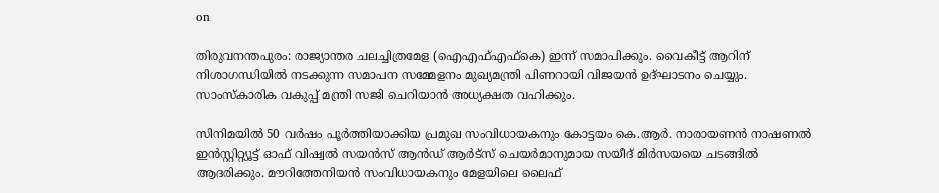on

തിരുവനന്തപുരം: രാജ്യാന്തര ചലച്ചിത്രമേള (ഐഎഫ്എഫ്കെ) ഇന്ന് സമാപിക്കും. വൈകീട്ട് ആറിന് നിശാഗന്ധിയിൽ നടക്കുന്ന സമാപന സമ്മേളനം മുഖ്യമന്ത്രി പിണറായി വിജയൻ ഉദ്ഘാടനം ചെയ്യും. സാംസ്‌കാരിക വകുപ്പ് മന്ത്രി സജി ചെറിയാൻ അധ്യക്ഷത വഹിക്കും.

സിനിമയിൽ 50 വർഷം പൂർത്തിയാക്കിയ പ്രമുഖ സംവിധായകനും കോട്ടയം കെ.ആർ. നാരായണൻ നാഷണൽ ഇൻസ്റ്റിറ്റ്യൂട്ട് ഓഫ് വിഷ്വൽ സയൻസ് ആൻഡ് ആർട്സ് ചെയർമാനുമായ സയീദ് മിർസയയെ ചടങ്ങിൽ ആദരിക്കും. മൗറിത്തേനിയൻ സംവിധായകനും മേളയിലെ ലൈഫ്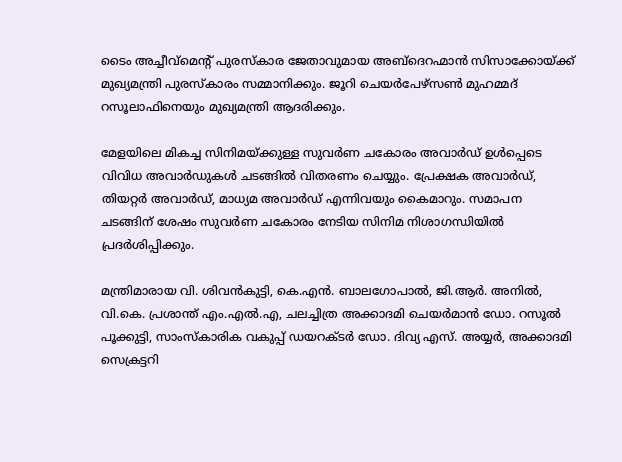ടൈം അച്ചീവ്മെന്റ് പുരസ്‌കാര ജേതാവുമായ അബ്ദെറഹ്മാൻ സിസാക്കോയ്ക്ക് മുഖ്യമന്ത്രി പുരസ്‌കാരം സമ്മാനിക്കും. ജൂറി ചെയർപേഴ്സൺ മുഹമ്മദ് റസൂലാഫിനെയും മുഖ്യമന്ത്രി ആദരിക്കും.

മേളയിലെ മികച്ച സിനിമയ്ക്കുള്ള സുവർണ ചകോരം അവാർഡ് ഉൾപ്പെടെ വിവിധ അവാർഡുകൾ ചടങ്ങിൽ വിതരണം ചെയ്യും. പ്രേക്ഷക അവാർഡ്, തിയറ്റർ അവാർഡ്, മാധ്യമ അവാർഡ് എന്നിവയും കൈമാറും. സമാപന ചടങ്ങിന് ശേഷം സുവർണ ചകോരം നേടിയ സിനിമ നിശാഗന്ധിയിൽ പ്രദർശിപ്പിക്കും.

മന്ത്രിമാരായ വി. ശിവൻകുട്ടി, കെ.എൻ. ബാലഗോപാൽ, ജി.ആർ. അനിൽ, വി.കെ. പ്രശാന്ത് എം.എൽ.എ, ചലച്ചിത്ര അക്കാദമി ചെയർമാൻ ഡോ. റസൂൽ പൂക്കുട്ടി, സാംസ്‌കാരിക വകുപ്പ് ഡയറക്ടർ ഡോ. ദിവ്യ എസ്. അയ്യർ, അക്കാദമി സെക്രട്ടറി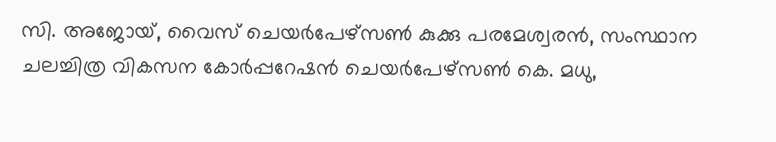സി. അജോയ്, വൈസ് ചെയർപേഴ്സൺ കുക്കു പരമേശ്വരൻ, സംസ്ഥാന ചലച്ചിത്ര വികസന കോർപ്പറേഷൻ ചെയർപേഴ്സൺ കെ. മധു,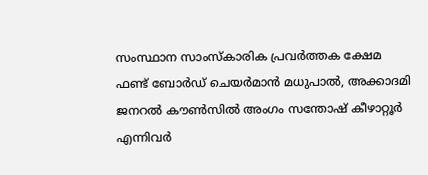സംസ്ഥാന സാംസ്‌കാരിക പ്രവർത്തക ക്ഷേമ ഫണ്ട് ബോർഡ് ചെയർമാൻ മധുപാൽ, അക്കാദമി ജനറൽ കൗൺസിൽ അംഗം സന്തോഷ് കീഴാറ്റൂർ എന്നിവർ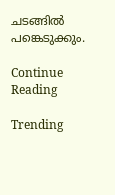ചടങ്ങിൽ പങ്കെടുക്കും.

Continue Reading

Trending